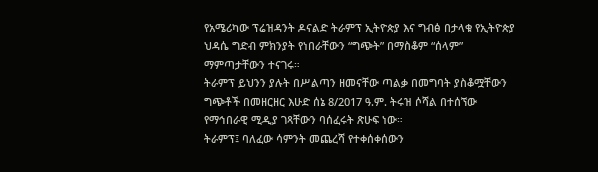የአሜሪካው ፕሬዝዳንት ዶናልድ ትራምፕ ኢትዮጵያ እና ግብፅ በታላቁ የኢትዮጵያ ህዳሴ ግድብ ምክንያት የነበራቸውን “ግጭት” በማስቆም “ሰላም” ማምጣታቸውን ተናገሩ።
ትራምፕ ይህንን ያሉት በሥልጣን ዘመናቸው ጣልቃ በመግባት ያስቆሟቸውን ግጭቶች በመዘርዘር እሁድ ሰኔ 8/2017 ዓ.ም. ትሩዝ ሶሻል በተሰኘው የማኅበራዊ ሚዲያ ገጻቸውን ባሰፈሩት ጽሁፍ ነው።
ትራምፕ፤ ባለፈው ሳምንት መጨረሻ የተቀሰቀሰውን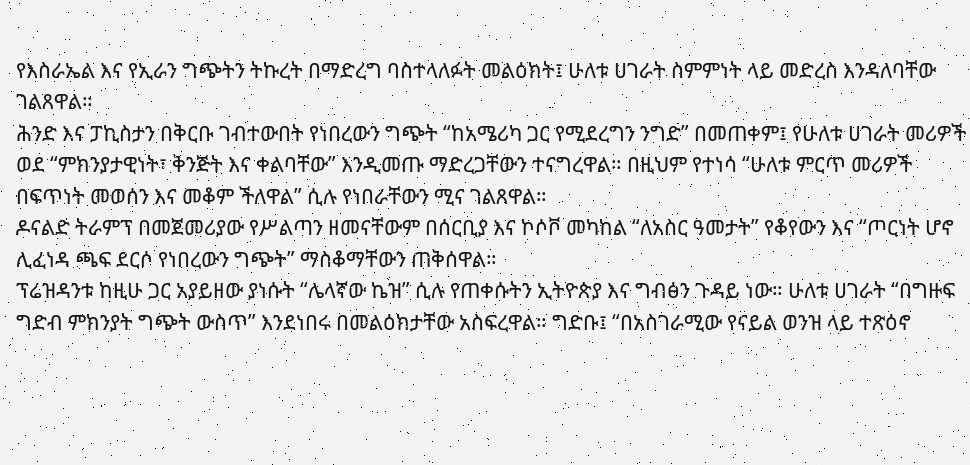የእስራኤል እና የኢራን ግጭትን ትኩረት በማድረግ ባስተላለፉት መልዕክት፤ ሁለቱ ሀገራት ስምምነት ላይ መድረስ እንዳለባቸው ገልጸዋል።
ሕንድ እና ፓኪስታን በቅርቡ ገብተውበት የነበረውን ግጭት “ከአሜሪካ ጋር የሚደረግን ንግድ” በመጠቀም፤ የሁለቱ ሀገራት መሪዎች ወደ “ምክንያታዊነት፣ ቅንጅት እና ቀልባቸው” እንዲመጡ ማድረጋቸውን ተናግረዋል። በዚህም የተነሳ “ሁለቱ ምርጥ መሪዎች በፍጥነት መወሰን እና መቆም ችለዋል” ሲሉ የነበራቸውን ሚና ገልጸዋል።
ዶናልድ ትራምፕ በመጀመሪያው የሥልጣን ዘመናቸውም በሰርቢያ እና ኮሶቮ መካከል “ለአስር ዓመታት” የቆየውን እና “ጦርነት ሆኖ ሊፈነዳ ጫፍ ደርሶ የነበረውን ግጭት” ማስቆማቸውን ጠቅሰዋል።
ፕሬዝዳንቱ ከዚሁ ጋር አያይዘው ያነሱት “ሌላኛው ኬዝ” ሲሉ የጠቀሱትን ኢትዮጵያ እና ግብፅን ጉዳይ ነው። ሁለቱ ሀገራት “በግዙፍ ግድብ ምክንያት ግጭት ውስጥ” እንደነበሩ በመልዕክታቸው አስፍረዋል። ግድቡ፤ “በአስገራሚው የናይል ወንዝ ላይ ተጽዕኖ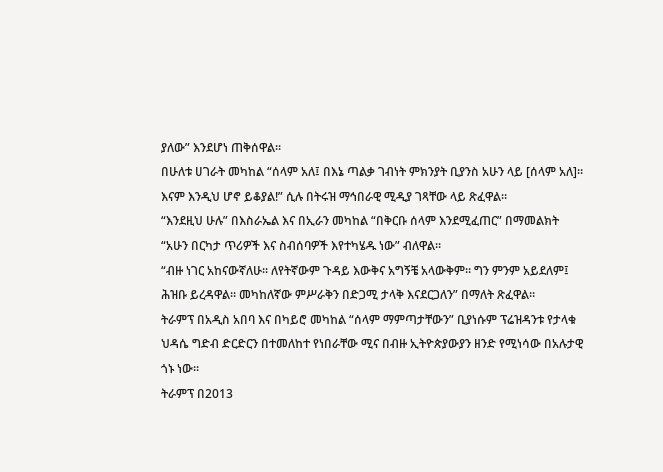ያለው” እንደሆነ ጠቅሰዋል።
በሁለቱ ሀገራት መካከል “ሰላም አለ፤ በእኔ ጣልቃ ገብነት ምክንያት ቢያንስ አሁን ላይ [ሰላም አለ]። እናም እንዲህ ሆኖ ይቆያል!” ሲሉ በትሩዝ ማኅበራዊ ሚዲያ ገጻቸው ላይ ጽፈዋል።
“እንደዚህ ሁሉ” በእስራኤል እና በኢራን መካከል “በቅርቡ ሰላም እንደሚፈጠር” በማመልክት “አሁን በርካታ ጥሪዎች እና ስብሰባዎች እየተካሄዱ ነው” ብለዋል።
“ብዙ ነገር አከናውኛለሁ። ለየትኛውም ጉዳይ እውቅና አግኝቼ አላውቅም። ግን ምንም አይደለም፤ ሕዝቡ ይረዳዋል። መካከለኛው ምሥራቅን በድጋሚ ታላቅ እናደርጋለን” በማለት ጽፈዋል።
ትራምፕ በአዲስ አበባ እና በካይሮ መካከል “ሰላም ማምጣታቸውን” ቢያነሱም ፕሬዝዳንቱ የታላቁ ህዳሴ ግድብ ድርድርን በተመለከተ የነበራቸው ሚና በብዙ ኢትዮጵያውያን ዘንድ የሚነሳው በአሉታዊ ጎኑ ነው።
ትራምፕ በ2013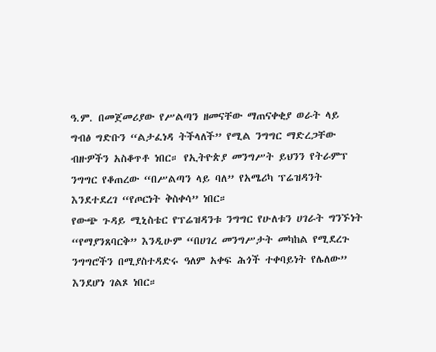ዓ.ም. በመጀመሪያው የሥልጣን ዘመናቸው ማጠናቀቂያ ወራት ላይ ግብፅ ግድቡን “ልታፈነዳ ትችላለች” የሚል ንግግር ማድረጋቸው ብዙዎችን አስቆጥቶ ነበር። የኢትዮጵያ መንግሥት ይህንን የትራምፕ ንግግር የቆጠረው “በሥልጣን ላይ ባለ” የአሜሪካ ፕሬዝዳንት እንደተደረገ “የጦርነት ቅስቀሳ” ነበር።
የውጭ ጉዳይ ሚኒስቴር የፕሬዝዳንቱ ንግግር የሁለቱን ሀገራት ግንኙነት “የማያንጸባርቅ” እንዲሁም “በሀገረ መንግሥታት መካከል የሚደረጉ ንግግሮችን በሚያስተዳድሩ ዓለም አቀፍ ሕጎች ተቀባይነት የሌለው” እንደሆነ ገልጾ ነበር።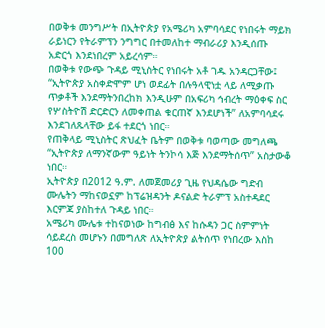በወቅቱ መንግሥት በኢትዮጵያ የአሜሪካ አምባሳደር የነበሩት ማይክ ራይነርን የትራምፕን ንግግር በተመለከተ ማብራሪያ እንዲሰጡ አድርጎ እንደነበረም አይረሳም።
በወቅቱ የውጭ ጉዳይ ሚኒስትር የነበሩት አቶ ገዱ አንዳርጋቸው፤ “ኢትዮጵያ አስቀድሞም ሆነ ወደፊት በሉዓላዊነቷ ላይ ለሚቃጡ ጥቃቶች እንደማትንበረከክ እንዲሁም በአፍሪካ ኅብረት ማዕቀፍ ስር የሦስትዮሽ ድርድርን ለመቀጠል ቁርጠኛ እንደሆነች” ለአምባሳደሩ እንደገለጹላቸው ይፋ ተደርጎ ነበር።
የጠቅላይ ሚኒስትር ጽህፈት ቤትም በወቅቱ ባወጣው መግለጫ “ኢትዮጵያ ለማንኛውም ዓይነት ትንኮሳ እጅ እንደማትሰጥ” አስታውቆ ነበር።
ኢትዮጵያ በ2012 ዓ.ም. ለመጀመሪያ ጊዜ የህዳሴው ግድብ ሙሌትን ማከናወኗም ከፕሬዝዳንት ዶናልድ ትራምፕ አስተዳደር እርምጃ ያስከተለ ጉዳይ ነበር።
አሜሪካ ሙሌቱ ተከናወነው ከግብፅ እና ከሱዳን ጋር ስምምነት ሳይደረስ መሆኑን በመግለጽ ለኢትዮጵያ ልትሰጥ የነበረው እስከ 100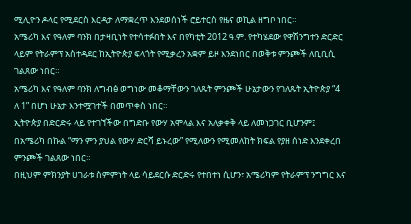ሚሊዮን ዶላር የሚደርስ እርዳታ ለማቋረጥ እንደወሰነች ሮይተርስ የዜና ወኪል ዘግቦ ነበር።
አሜሪካ እና የዓለም ባንክ በታዛቢነት የተሳተፉበት እና በየካቲት 2012 ዓ.ም. የተካሄደው የዋሽንግተን ድርድር ላይም የትራምፕ አስተዳደር ከኢትዮጵያ ፍላጎት የሚቃረን አቋም ይዞ እንደነበር በወቅቱ ምንጮች ለቢቢሲ ገልጸው ነበር።
አሜሪካ እና የዓለም ባንክ ለግብፅ ወግነው መቆማቸውን ገለጹት ምንጮች ሁኔታውን የገለጹት ኢትዮጵያ “4 ለ 1” በሆነ ሁኔታ እንተሟገተች በመጥቀስ ነበር።
ኢትዮጵያ በድርድሩ ላይ የተገኘችው በግድቡ የውሃ አሞላል እና አለቃቀቅ ላይ ለመነጋገር ቢሆንም፤ በአሜሪካ በኩል “ማን ምን ያህል የውሃ ድርሻ ይኑረው” የሚለውን የሚመለከት ክፍል የያዘ ሰነድ እንደቀረበ ምንጮች ገልጸው ነበር።
በዚህም ምክንያት ሀገራቱ ስምምነት ላይ ሳይደርሱ ድርድሩ የተበተነ ሲሆን፣ አሜሪካም የትራምፕ ንግግር እና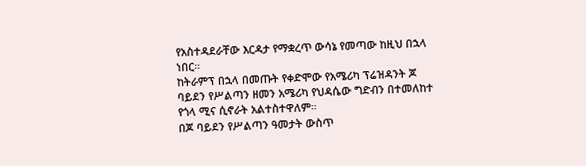የአስተዳደራቸው እርዳታ የማቋረጥ ውሳኔ የመጣው ከዚህ በኋላ ነበር።
ከትራምፕ በኋላ በመጡት የቀድሞው የአሜሪካ ፕሬዝዳንት ጆ ባይደን የሥልጣን ዘመን አሜሪካ የህዳሴው ግድብን በተመለከተ የጎላ ሚና ሲኖራት አልተስተዋለም።
በጆ ባይደን የሥልጣን ዓመታት ውስጥ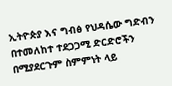ኢትዮጵያ እና ግብፅ የህዳሴው ግድብን በተመለከተ ተደጋጋሚ ድርድሮችን በሚያደርጉም ስምምነት ላይ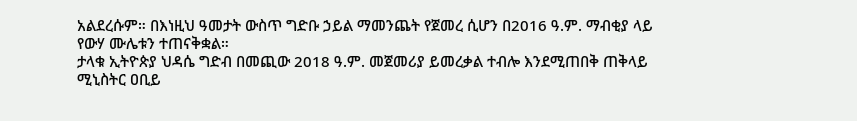አልደረሱም። በእነዚህ ዓመታት ውስጥ ግድቡ ኃይል ማመንጨት የጀመረ ሲሆን በ2016 ዓ.ም. ማብቂያ ላይ የውሃ ሙሌቱን ተጠናቅቋል።
ታላቁ ኢትዮጵያ ህዳሴ ግድብ በመጪው 2018 ዓ.ም. መጀመሪያ ይመረቃል ተብሎ እንደሚጠበቅ ጠቅላይ ሚኒስትር ዐቢይ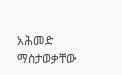አሕመድ ማስታወቃቸው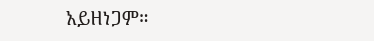አይዘነጋም።